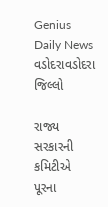Genius Daily News
વડોદરાવડોદરા જિલ્લો

રાજ્ય સરકારની કમિટીએ પૂરના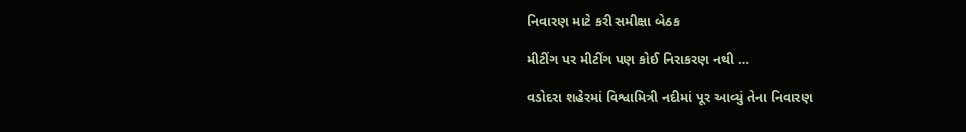નિવારણ માટે કરી સમીક્ષા બેઠક

મીટીંગ પર મીટીંગ પણ કોઈ નિરાકરણ નથી …

વડોદરા શહેરમાં વિશ્વામિત્રી નદીમાં પૂર આવ્યું તેના નિવારણ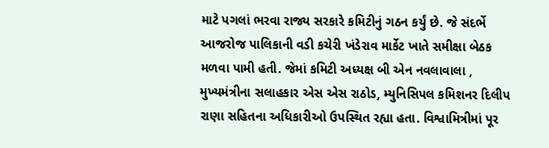માટે પગલાં ભરવા રાજ્ય સરકારે કમિટીનું ગઠન કર્યું છે. જે સંદર્ભે આજરોજ પાલિકાની વડી કચેરી ખંડેરાવ માર્કેટ ખાતે સમીક્ષા બેઠક મળવા પામી હતી. જેમાં કમિટી અધ્યક્ષ બી એન નવલાવાલા , મુખ્યમંત્રીના સલાહકાર એસ એસ રાઠોડ, મ્યુનિસિપલ કમિશનર દિલીપ રાણા સહિતના અધિકારીઓ ઉપસ્થિત રહ્યા હતા. વિશ્વામિત્રીમાં પૂર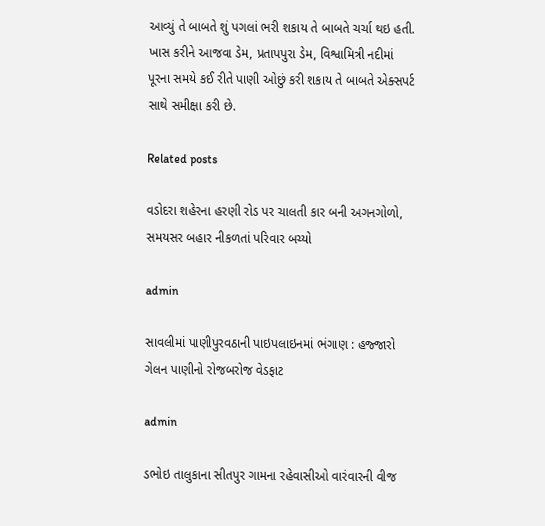આવ્યું તે બાબતે શું પગલાં ભરી શકાય તે બાબતે ચર્ચા થઇ હતી. ખાસ કરીને આજવા ડેમ, પ્રતાપપુરા ડેમ, વિશ્વામિત્રી નદીમાં પૂરના સમયે કઈ રીતે પાણી ઓછું કરી શકાય તે બાબતે એક્સપર્ટ સાથે સમીક્ષા કરી છે.

Related posts

વડોદરા શહેરના હરણી રોડ પર ચાલતી કાર બની અગનગોળો, સમયસર બહાર નીકળતાં પરિવાર બચ્યો

admin

સાવલીમાં પાણીપુરવઠાની પાઇપલાઇનમાં ભંગાણ : હજ્જારો ગેલન પાણીનો રોજબરોજ વેડફાટ

admin

ડભોઇ તાલુકાના સીતપુર ગામના રહેવાસીઓ વારંવારની વીજ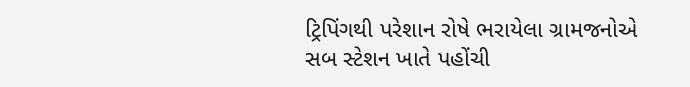ટ્રિપિંગથી પરેશાન રોષે ભરાયેલા ગ્રામજનોએ સબ સ્ટેશન ખાતે પહોંચી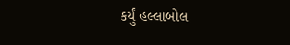કર્યું હલ્લાબોલ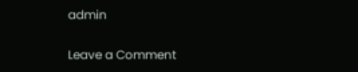admin

Leave a Comment